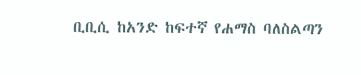ቢቢሲ ከአንድ ከፍተኛ የሐማስ ባለስልጣን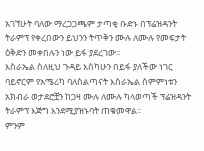አገኘሁት ባለው ማረጋጋጫም ታጣቂ ቡድኑ በፕሬዝዳንት ትራምፕ የቀረበውን ይህንን ትጥቅን ሙሉ ለሙሉ የመፍታት ዕቅድን መቀበሉን ነው ይፋ ያደረገው፡፡
እስራኤል ስለዚህ ጉዳይ እስካሁን በይፋ ያለችው ነገር ባይኖርም የአሜሪካ ባለስልጣናት እስራኤል ስምምነቱን አክብራ ወታደሮቿን ከጋዛ ሙሉ ለሙሉ ካላወጣች ፕሬዝዳንት ትራምፕ እጅግ እንደሚያዝኑባት ጠቁመዋል፡፡
ምንም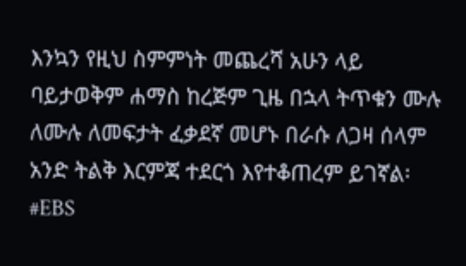እንኳን የዚህ ስምምነት መጨረሻ አሁን ላይ ባይታወቅም ሐማስ ከረጅም ጊዜ በኋላ ትጥቁን ሙሉ ለሙሉ ለመፍታት ፈቃደኛ መሆኑ በራሱ ለጋዛ ሰላም አንድ ትልቅ እርምጃ ተደርጎ እየተቆጠረም ይገኛል፡
#EBS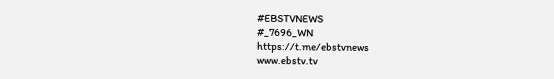#EBSTVNEWS
#_7696_WN
https://t.me/ebstvnews
www.ebstv.tv